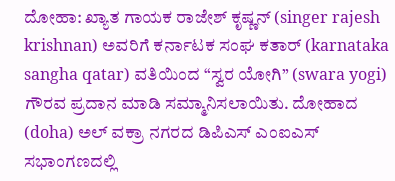ದೋಹಾ: ಖ್ಯಾತ ಗಾಯಕ ರಾಜೇಶ್ ಕೃಷ್ಣನ್ (singer rajesh krishnan) ಅವರಿಗೆ ಕರ್ನಾಟಕ ಸಂಘ ಕತಾರ್ (karnataka sangha qatar) ವತಿಯಿಂದ “ಸ್ವರ ಯೋಗಿ” (swara yogi) ಗೌರವ ಪ್ರದಾನ ಮಾಡಿ ಸಮ್ಮಾನಿಸಲಾಯಿತು. ದೋಹಾದ (doha) ಅಲ್ ವಕ್ರಾ ನಗರದ ಡಿಪಿಎಸ್ ಎಂಐಎಸ್ ಸಭಾಂಗಣದಲ್ಲಿ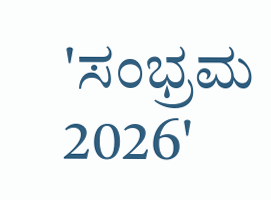'ಸಂಭ್ರಮ 2026'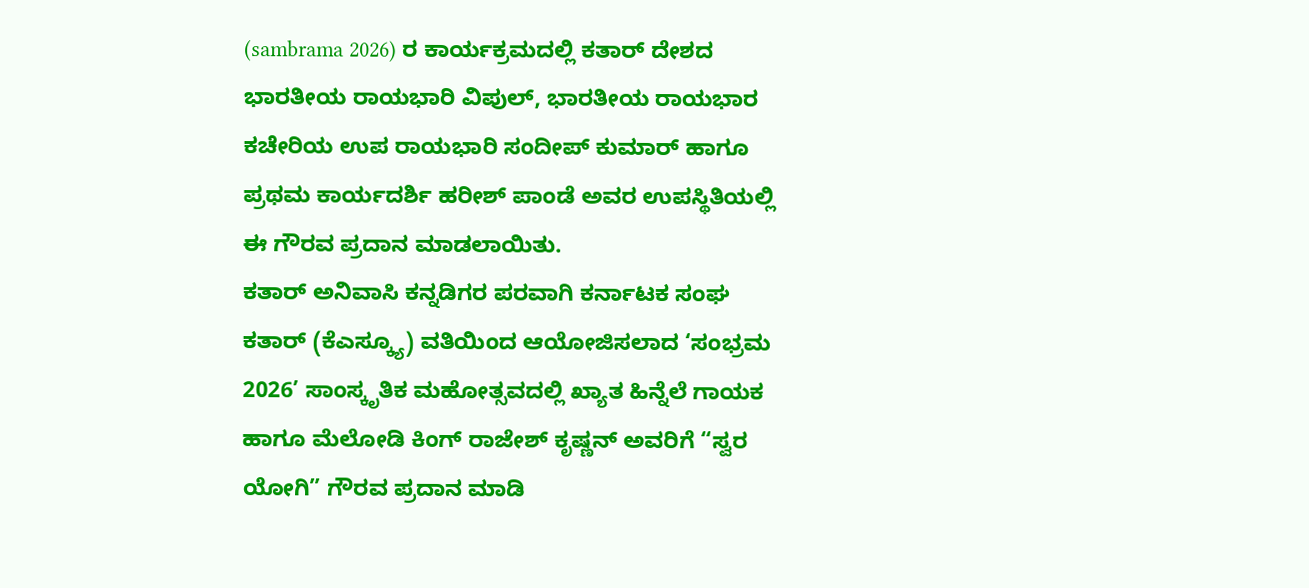(sambrama 2026) ರ ಕಾರ್ಯಕ್ರಮದಲ್ಲಿ ಕತಾರ್ ದೇಶದ ಭಾರತೀಯ ರಾಯಭಾರಿ ವಿಪುಲ್, ಭಾರತೀಯ ರಾಯಭಾರ ಕಚೇರಿಯ ಉಪ ರಾಯಭಾರಿ ಸಂದೀಪ್ ಕುಮಾರ್ ಹಾಗೂ ಪ್ರಥಮ ಕಾರ್ಯದರ್ಶಿ ಹರೀಶ್ ಪಾಂಡೆ ಅವರ ಉಪಸ್ಥಿತಿಯಲ್ಲಿ ಈ ಗೌರವ ಪ್ರದಾನ ಮಾಡಲಾಯಿತು.
ಕತಾರ್ ಅನಿವಾಸಿ ಕನ್ನಡಿಗರ ಪರವಾಗಿ ಕರ್ನಾಟಕ ಸಂಘ ಕತಾರ್ (ಕೆಎಸ್ಕ್ಯೂ) ವತಿಯಿಂದ ಆಯೋಜಿಸಲಾದ ‘ಸಂಭ್ರಮ 2026’ ಸಾಂಸ್ಕೃತಿಕ ಮಹೋತ್ಸವದಲ್ಲಿ ಖ್ಯಾತ ಹಿನ್ನೆಲೆ ಗಾಯಕ ಹಾಗೂ ಮೆಲೋಡಿ ಕಿಂಗ್ ರಾಜೇಶ್ ಕೃಷ್ಣನ್ ಅವರಿಗೆ “ಸ್ವರ ಯೋಗಿ” ಗೌರವ ಪ್ರದಾನ ಮಾಡಿ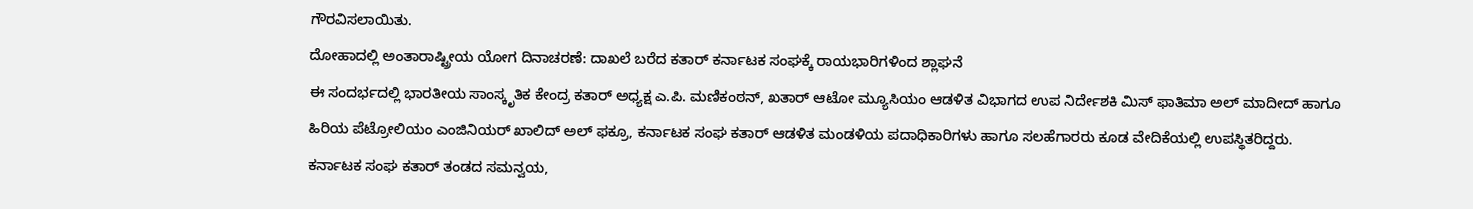ಗೌರವಿಸಲಾಯಿತು.
ದೋಹಾದಲ್ಲಿ ಅಂತಾರಾಷ್ಟ್ರೀಯ ಯೋಗ ದಿನಾಚರಣೆ: ದಾಖಲೆ ಬರೆದ ಕತಾರ್ ಕರ್ನಾಟಕ ಸಂಘಕ್ಕೆ ರಾಯಭಾರಿಗಳಿಂದ ಶ್ಲಾಘನೆ
ಈ ಸಂದರ್ಭದಲ್ಲಿ ಭಾರತೀಯ ಸಾಂಸ್ಕೃತಿಕ ಕೇಂದ್ರ ಕತಾರ್ ಅಧ್ಯಕ್ಷ ಎ.ಪಿ. ಮಣಿಕಂಠನ್, ಖತಾರ್ ಆಟೋ ಮ್ಯೂಸಿಯಂ ಆಡಳಿತ ವಿಭಾಗದ ಉಪ ನಿರ್ದೇಶಕಿ ಮಿಸ್ ಫಾತಿಮಾ ಅಲ್ ಮಾದೀದ್ ಹಾಗೂ ಹಿರಿಯ ಪೆಟ್ರೋಲಿಯಂ ಎಂಜಿನಿಯರ್ ಖಾಲಿದ್ ಅಲ್ ಫಕ್ರೂ, ಕರ್ನಾಟಕ ಸಂಘ ಕತಾರ್ ಆಡಳಿತ ಮಂಡಳಿಯ ಪದಾಧಿಕಾರಿಗಳು ಹಾಗೂ ಸಲಹೆಗಾರರು ಕೂಡ ವೇದಿಕೆಯಲ್ಲಿ ಉಪಸ್ಥಿತರಿದ್ದರು.
ಕರ್ನಾಟಕ ಸಂಘ ಕತಾರ್ ತಂಡದ ಸಮನ್ವಯ,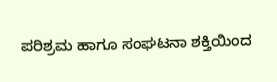ಪರಿಶ್ರಮ ಹಾಗೂ ಸಂಘಟನಾ ಶಕ್ತಿಯಿಂದ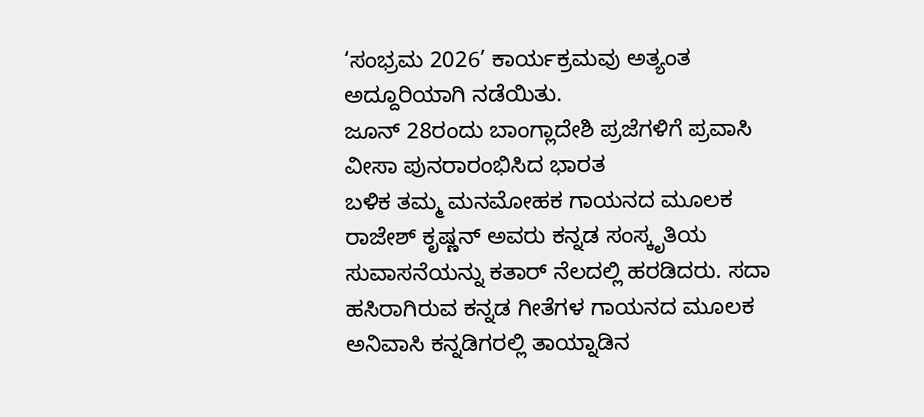‘ಸಂಭ್ರಮ 2026’ ಕಾರ್ಯಕ್ರಮವು ಅತ್ಯಂತ ಅದ್ದೂರಿಯಾಗಿ ನಡೆಯಿತು.
ಜೂನ್ 28ರಂದು ಬಾಂಗ್ಲಾದೇಶಿ ಪ್ರಜೆಗಳಿಗೆ ಪ್ರವಾಸಿ ವೀಸಾ ಪುನರಾರಂಭಿಸಿದ ಭಾರತ
ಬಳಿಕ ತಮ್ಮ ಮನಮೋಹಕ ಗಾಯನದ ಮೂಲಕ ರಾಜೇಶ್ ಕೃಷ್ಣನ್ ಅವರು ಕನ್ನಡ ಸಂಸ್ಕೃತಿಯ ಸುವಾಸನೆಯನ್ನು ಕತಾರ್ ನೆಲದಲ್ಲಿ ಹರಡಿದರು. ಸದಾ ಹಸಿರಾಗಿರುವ ಕನ್ನಡ ಗೀತೆಗಳ ಗಾಯನದ ಮೂಲಕ ಅನಿವಾಸಿ ಕನ್ನಡಿಗರಲ್ಲಿ ತಾಯ್ನಾಡಿನ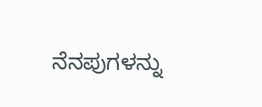ನೆನಪುಗಳನ್ನು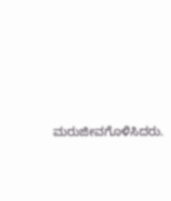ಮರುಜೀವಗೊಳಿಸಿದರು.